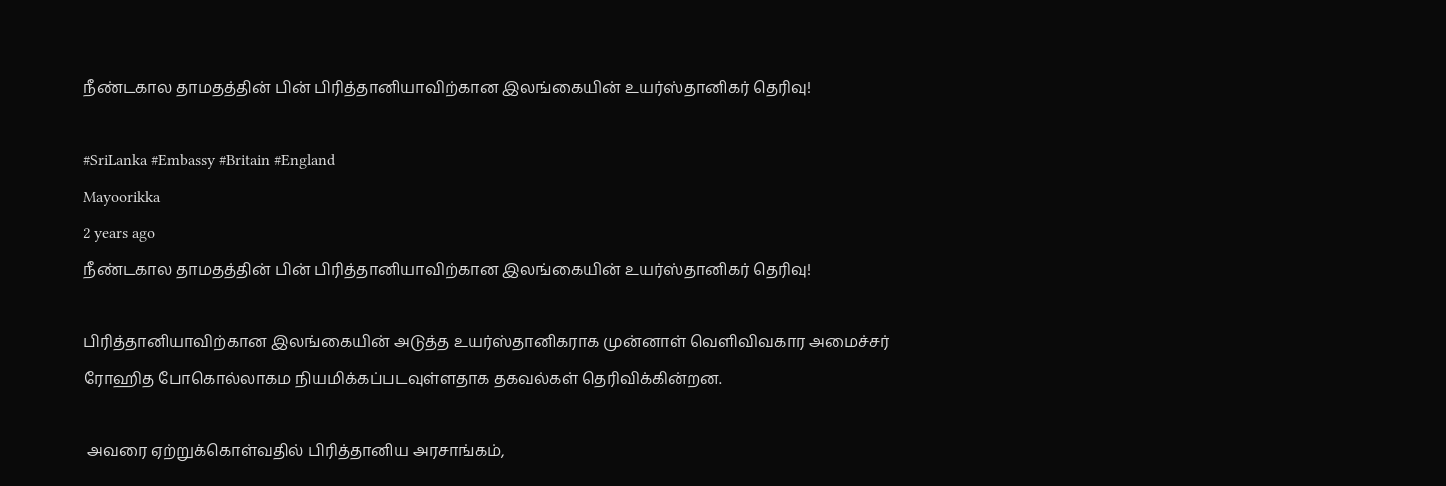நீண்டகால தாமதத்தின் பின் பிரித்தானியாவிற்கான இலங்கையின் உயர்ஸ்தானிகர் தெரிவு!

#SriLanka #Embassy #Britain #England
Mayoorikka
2 years ago
நீண்டகால தாமதத்தின் பின் பிரித்தானியாவிற்கான இலங்கையின் உயர்ஸ்தானிகர் தெரிவு!

பிரித்தானியாவிற்கான இலங்கையின் அடுத்த உயர்ஸ்தானிகராக முன்னாள் வெளிவிவகார அமைச்சர் ரோஹித போகொல்லாகம நியமிக்கப்படவுள்ளதாக தகவல்கள் தெரிவிக்கின்றன.

 அவரை ஏற்றுக்கொள்வதில் பிரித்தானிய அரசாங்கம்,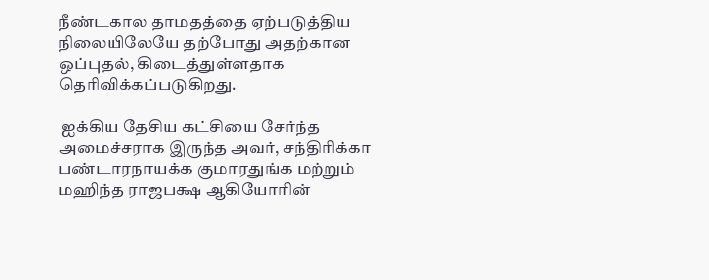நீண்டகால தாமதத்தை ஏற்படுத்திய நிலையிலேயே தற்போது அதற்கான ஒப்புதல், கிடைத்துள்ளதாக தெரிவிக்கப்படுகிறது.

 ஐக்கிய தேசிய கட்சியை சேர்ந்த அமைச்சராக இருந்த அவர், சந்திரிக்கா பண்டாரநாயக்க குமாரதுங்க மற்றும் மஹிந்த ராஜபக்ஷ ஆகியோரின்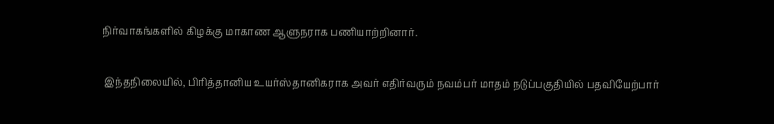நிர்வாகங்களில் கிழக்கு மாகாண ஆளுநராக பணியாற்றினார்.

 இந்தநிலையில், பிரித்தானிய உயர்ஸ்தானிகராக அவர் எதிர்வரும் நவம்பர் மாதம் நடுப்பகுதியில் பதவியேற்பார்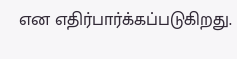என எதிர்பார்க்கப்படுகிறது.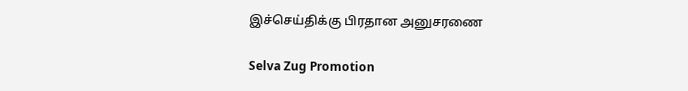இச்செய்திக்கு பிரதான அனுசரணை

Selva Zug Promotion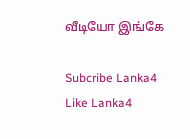வீடியோ இங்கே

Subcribe Lanka4
Like Lanka4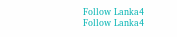Follow Lanka4
Follow Lanka4